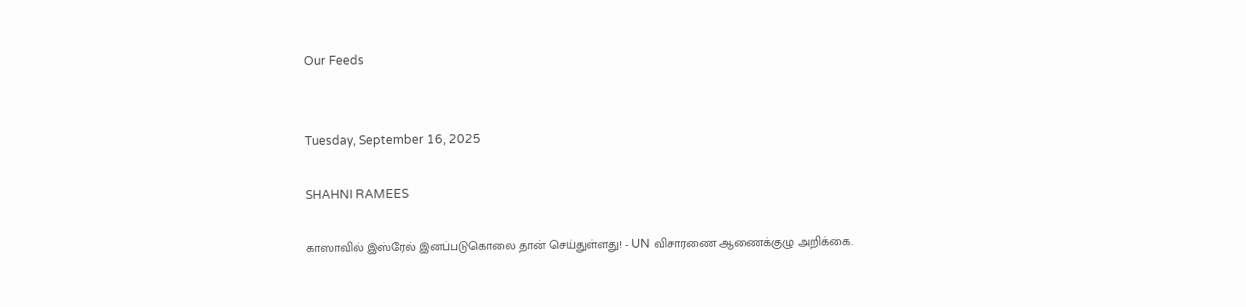Our Feeds


Tuesday, September 16, 2025

SHAHNI RAMEES

காஸாவில் இஸ்ரேல் இனப்படுகொலை தான் செய்துள்ளது! - UN விசாரணை ஆணைக்குழு அறிக்கை.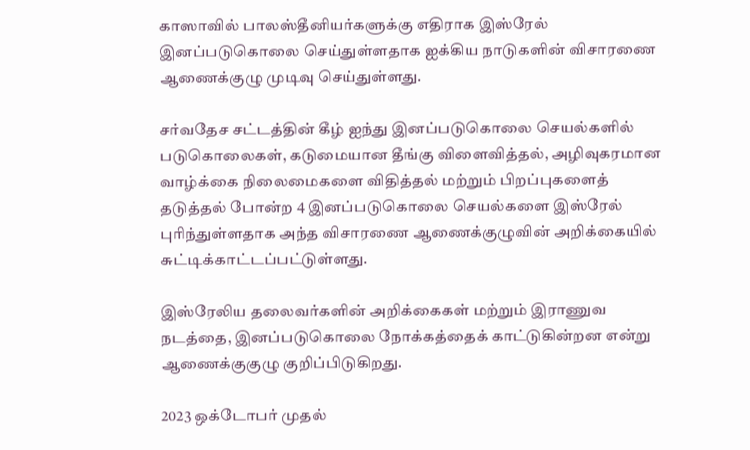காஸாவில் பாலஸ்தீனியர்களுக்கு எதிராக இஸ்ரேல் இனப்படுகொலை செய்துள்ளதாக ஐக்கிய நாடுகளின் விசாரணை ஆணைக்குழு முடிவு செய்துள்ளது.

சர்வதேச சட்டத்தின் கீழ் ஐந்து இனப்படுகொலை செயல்களில் படுகொலைகள், கடுமையான தீங்கு விளைவித்தல், அழிவுகரமான வாழ்க்கை நிலைமைகளை விதித்தல் மற்றும் பிறப்புகளைத் தடுத்தல் போன்ற 4 இனப்படுகொலை செயல்களை இஸ்ரேல் புரிந்துள்ளதாக அந்த விசாரணை ஆணைக்குழுவின் அறிக்கையில் சுட்டிக்காட்டப்பட்டுள்ளது.

இஸ்ரேலிய தலைவர்களின் அறிக்கைகள் மற்றும் இராணுவ நடத்தை, இனப்படுகொலை நோக்கத்தைக் காட்டுகின்றன என்று ஆணைக்குகுழு குறிப்பிடுகிறது.

2023 ஒக்டோபர் முதல்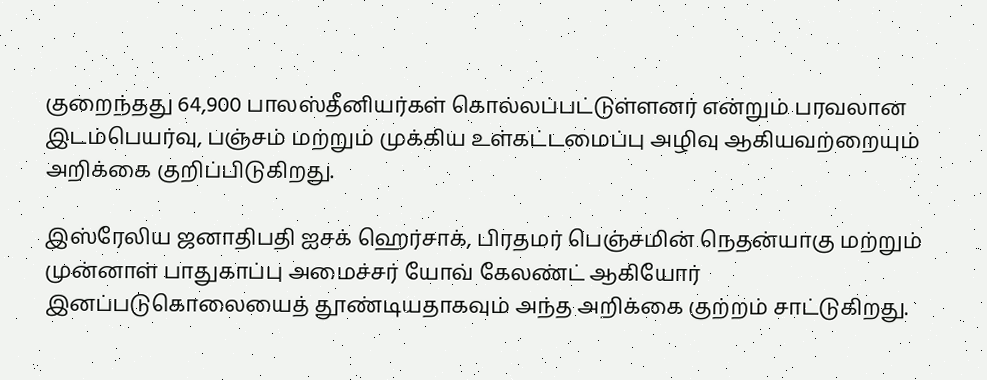குறைந்தது 64,900 பாலஸ்தீனியர்கள் கொல்லப்பட்டுள்ளனர் என்றும் பரவலான இடம்பெயர்வு, பஞ்சம் மற்றும் முக்கிய உள்கட்டமைப்பு அழிவு ஆகியவற்றையும் அறிக்கை குறிப்பிடுகிறது.

இஸ்ரேலிய ஜனாதிபதி ஐசக் ஹெர்சாக், பிரதமர் பெஞ்சமின் நெதன்யாகு மற்றும் முன்னாள் பாதுகாப்பு அமைச்சர் யோவ் கேலண்ட் ஆகியோர் இனப்படுகொலையைத் தூண்டியதாகவும் அந்த அறிக்கை குற்றம் சாட்டுகிறது.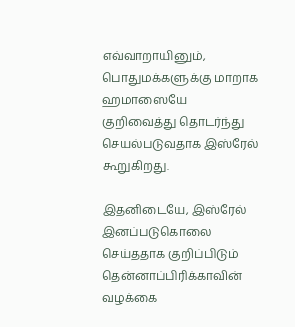எவ்வாறாயினும், பொதுமக்களுக்கு மாறாக ஹமாஸையே குறிவைத்து தொடர்ந்து செயல்படுவதாக இஸ்ரேல் கூறுகிறது.

இதனிடையே, இஸ்ரேல் இனப்படுகொலை செய்ததாக குறிப்பிடும் தென்னாப்பிரிக்காவின் வழக்கை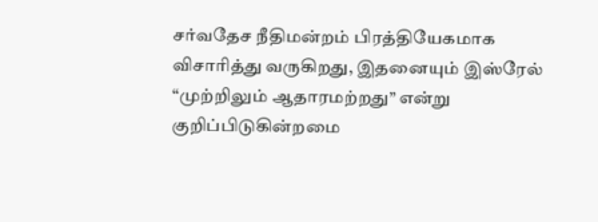சர்வதேச நீதிமன்றம் பிரத்தியேகமாக விசாரித்து வருகிறது, இதனையும் இஸ்ரேல் “முற்றிலும் ஆதாரமற்றது” என்று குறிப்பிடுகின்றமை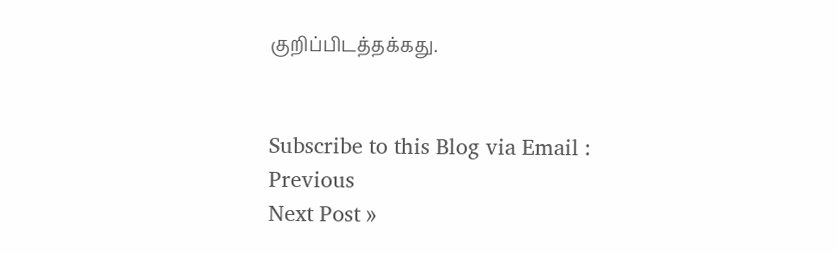குறிப்பிடத்தக்கது.


Subscribe to this Blog via Email :
Previous
Next Post »